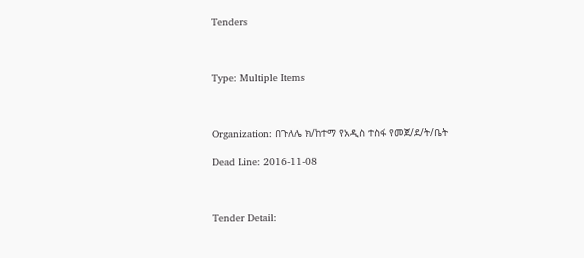Tenders



Type: Multiple Items



Organization: በጉለሌ ክ/ከተማ የአዲስ ተስፋ የመጀ/ደ/ት/ቤት

Dead Line: 2016-11-08



Tender Detail: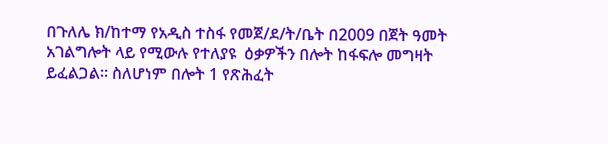በጉለሌ ክ/ከተማ የአዲስ ተስፋ የመጀ/ደ/ት/ቤት በ2009 በጀት ዓመት አገልግሎት ላይ የሚውሉ የተለያዩ  ዕቃዎችን በሎት ከፋፍሎ መግዛት ይፈልጋል፡፡ ስለሆነም በሎት 1 የጽሕፈት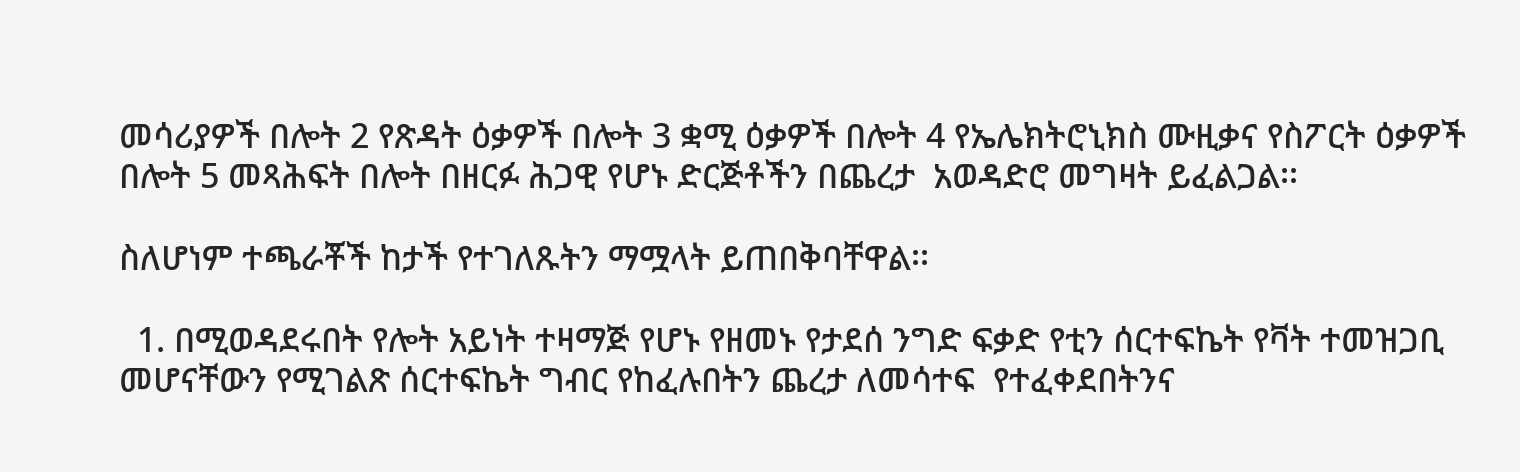መሳሪያዎች በሎት 2 የጽዳት ዕቃዎች በሎት 3 ቋሚ ዕቃዎች በሎት 4 የኤሌክትሮኒክስ ሙዚቃና የስፖርት ዕቃዎች በሎት 5 መጻሕፍት በሎት በዘርፉ ሕጋዊ የሆኑ ድርጅቶችን በጨረታ  አወዳድሮ መግዛት ይፈልጋል፡፡

ስለሆነም ተጫራቾች ከታች የተገለጹትን ማሟላት ይጠበቅባቸዋል፡፡

  1. በሚወዳደሩበት የሎት አይነት ተዛማጅ የሆኑ የዘመኑ የታደሰ ንግድ ፍቃድ የቲን ሰርተፍኬት የቫት ተመዝጋቢ መሆናቸውን የሚገልጽ ሰርተፍኬት ግብር የከፈሉበትን ጨረታ ለመሳተፍ  የተፈቀደበትንና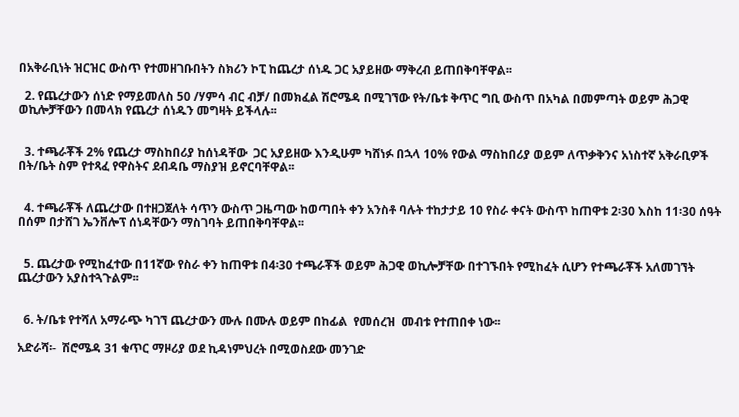በአቅራቢነት ዝርዝር ውስጥ የተመዘገቡበትን ስክሪን ኮፒ ከጨረታ ሰነዱ ጋር አያይዘው ማቅረብ ይጠበቅባቸዋል፡፡

  2. የጨረታውን ሰነድ የማይመለስ 50 /ሃምሳ ብር ብቻ/ በመክፈል ሽሮሜዳ በሚገኘው የት/ቤቱ ቅጥር ግቢ ውስጥ በአካል በመምጣት ወይም ሕጋዊ ወኪሎቻቸውን በመላክ የጨረታ ሰነዱን መግዛት ይችላሉ፡፡


  3. ተጫራቾች 2% የጨረታ ማስከበሪያ ከሰነዳቸው  ጋር አያይዘው እንዲሁም ካሸነፉ በኋላ 10% የውል ማስከበሪያ ወይም ለጥቃቅንና አነስተኛ አቅራቢዎች በት/ቤት ስም የተጻፈ የዋስትና ደብዳቤ ማስያዝ ይኖርባቸዋል፡፡


  4. ተጫራቾች ለጨረታው በተዘጋጀለት ሳጥን ውስጥ ጋዜጣው ከወጣበት ቀን አንስቶ ባሉት ተከታታይ 10 የስራ ቀናት ውስጥ ከጠዋቱ 2፡30 እስከ 11፡30 ሰዓት በሰም በታሸገ ኤንቨሎፕ ሰነዳቸውን ማስገባት ይጠበቅባቸዋል፡፡


  5. ጨረታው የሚከፈተው በ11ኛው የስራ ቀን ከጠዋቱ በ4፡30 ተጫራቾች ወይም ሕጋዊ ወኪሎቻቸው በተገኙበት የሚከፈት ሲሆን የተጫራቾች አለመገኘት ጨረታውን አያስተጓጉልም፡፡


  6. ት/ቤቱ የተሻለ አማራጭ ካገኘ ጨረታውን ሙሉ በሙሉ ወይም በከፊል  የመሰረዝ  መብቱ የተጠበቀ ነው፡፡

አድራሻ፡-  ሽሮሜዳ 31 ቁጥር ማዞሪያ ወደ ኪዳነምህረት በሚወስደው መንገድ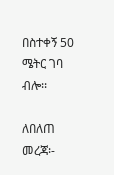በስተቀኝ 50 ሜትር ገባ ብሎ፡፡

ለበለጠ መረጃ፡-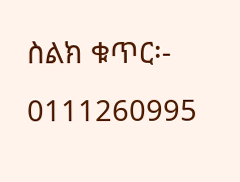ስልክ ቁጥር፡- 0111260995